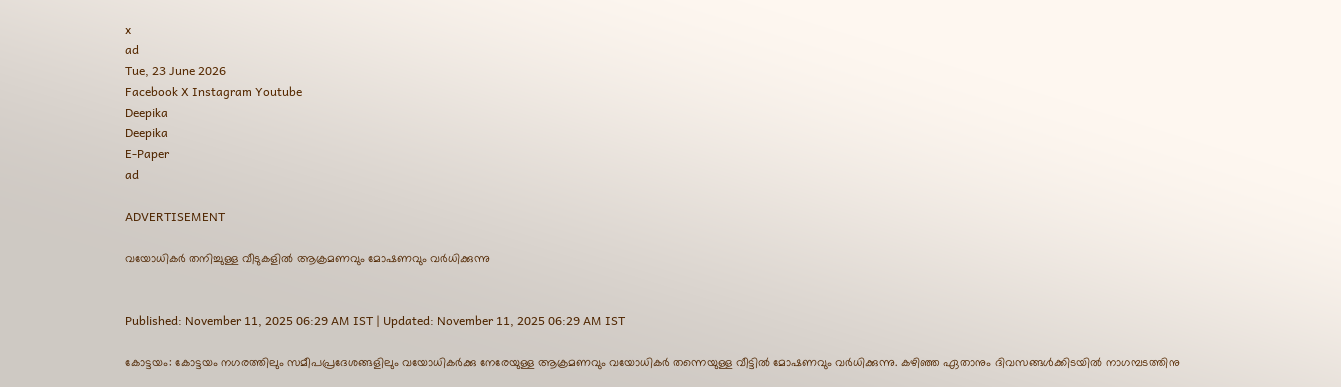x
ad
Tue, 23 June 2026
Facebook X Instagram Youtube
Deepika
Deepika
E-Paper
ad

ADVERTISEMENT

വയോധികര്‍ തനിച്ചുള്ള വീടുകളില്‍ ആക്രമണവും മോഷണവും വര്‍ധിക്കുന്നു


Published: November 11, 2025 06:29 AM IST | Updated: November 11, 2025 06:29 AM IST

കോട്ടയം: കോട്ടയം നഗരത്തിലും സമീപപ്രദേശങ്ങളിലും വയോധികര്‍ക്കു നേരേയുള്ള ആക്രമണവും വയോധികര്‍ തന്നെയുള്ള വീട്ടില്‍ മോഷണവും വര്‍ധിക്കുന്നു. കഴിഞ്ഞ ഏതാനും ദിവസങ്ങള്‍ക്കിടയില്‍ നാഗമ്പടത്തിനു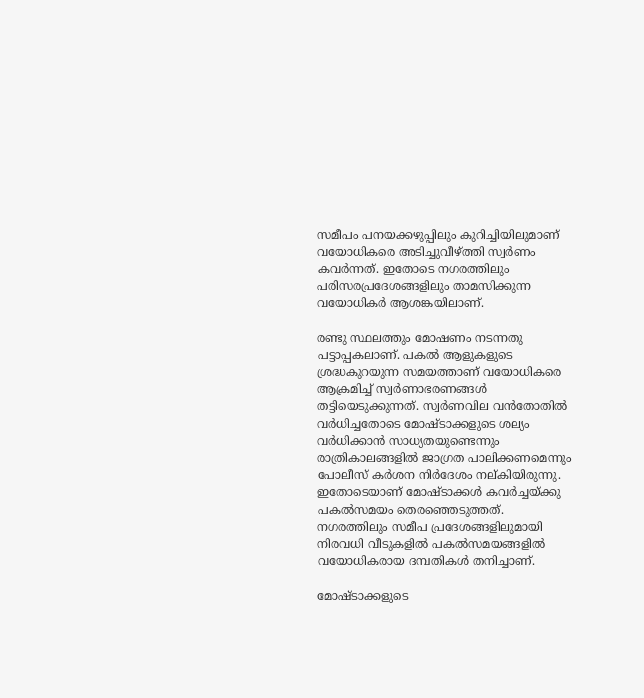സമീപം പനയക്കഴുപ്പിലും കുറിച്ചിയിലുമാണ് വയോധികരെ അടിച്ചുവീഴ്ത്തി സ്വര്‍ണം കവര്‍ന്നത്. ഇതോടെ നഗരത്തിലും പരിസരപ്രദേശങ്ങളിലും താമസിക്കുന്ന വയോധികര്‍ ആശങ്കയിലാണ്.

രണ്ടു സ്ഥലത്തും മോഷണം നടന്നതു പട്ടാപ്പകലാണ്. പകല്‍ ആളുകളുടെ ശ്രദ്ധകുറയുന്ന സമയത്താണ് വയോധികരെ ആക്രമിച്ച് സ്വര്‍ണാഭരണങ്ങള്‍ തട്ടിയെടുക്കുന്നത്. സ്വര്‍ണവില വന്‍തോതില്‍ വര്‍ധിച്ചതോടെ മോഷ്ടാക്കളുടെ ശല്യം വര്‍ധിക്കാന്‍ സാധ്യതയുണ്ടെന്നും രാത്രികാലങ്ങളില്‍ ജാഗ്രത പാലിക്കണമെന്നും പോലീസ് കര്‍ശന നിര്‍ദേശം നല്കിയിരുന്നു. ഇതോടെയാണ് മോഷ്‌ടാക്കള്‍ കവര്‍ച്ചയ്ക്കു പകല്‍സമയം തെരഞ്ഞെടുത്തത്. നഗരത്തിലും സമീപ പ്രദേശങ്ങളിലുമായി നിരവധി വീടുകളില്‍ പകല്‍സമയങ്ങളില്‍ വയോധികരായ ദമ്പതികള്‍ തനിച്ചാണ്.

മോഷ്ടാക്കളുടെ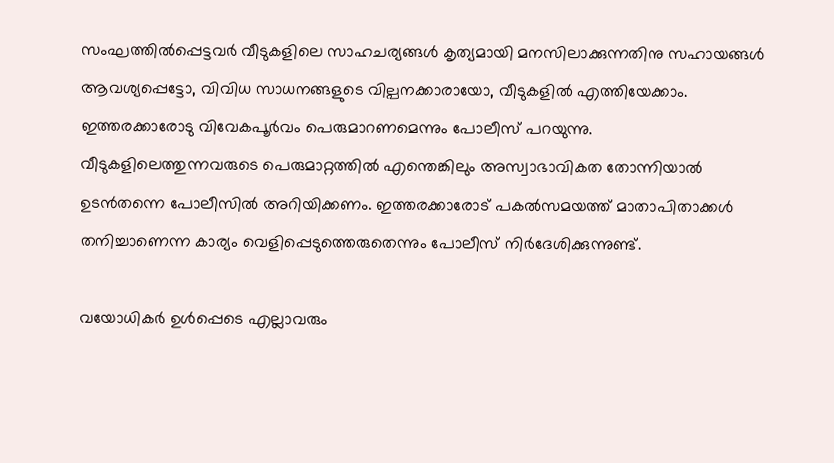സംഘത്തില്‍പ്പെട്ടവര്‍ വീടുകളിലെ സാഹചര്യങ്ങള്‍ കൃത്യമായി മനസിലാക്കുന്നതിനു സഹായങ്ങള്‍ ആവശ്യപ്പെട്ടോ, വിവിധ സാധനങ്ങളുടെ വില്പനക്കാരായോ, വീടുകളില്‍ എത്തിയേക്കാം. ഇത്തരക്കാരോടു വിവേകപൂര്‍വം പെരുമാറണമെന്നും പോലീസ് പറയുന്നു.
വീടുകളിലെത്തുന്നവരുടെ പെരുമാറ്റത്തില്‍ എന്തെങ്കിലും അസ്വാഭാവികത തോന്നിയാല്‍ ഉടന്‍തന്നെ പോലീസില്‍ അറിയിക്കണം. ഇത്തരക്കാരോട് പകല്‍സമയത്ത് മാതാപിതാക്കള്‍ തനിച്ചാണെന്ന കാര്യം വെളിപ്പെടുത്തെരുതെന്നും പോലീസ് നിര്‍ദേശിക്കുന്നുണ്ട്.

വയോധികര്‍ ഉള്‍പ്പെടെ എല്ലാവരും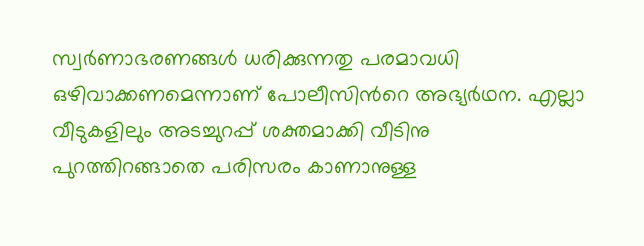സ്വര്‍ണാഭരണങ്ങള്‍ ധരിക്കുന്നതു പരമാവധി ഒഴിവാക്കണമെന്നാണ് പോലീസിന്‍റെ അഭ്യര്‍ഥന. എല്ലാ വീടുകളിലും അടച്ചുറപ്പ് ശക്തമാക്കി വീടിനു പുറത്തിറങ്ങാതെ പരിസരം കാണാനുള്ള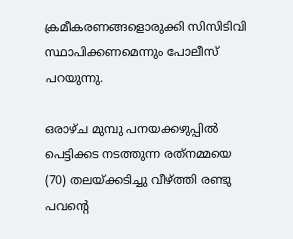ക്രമീകരണങ്ങളൊരുക്കി സിസിടിവി സ്ഥാപിക്കണമെന്നും പോലീസ് പറയുന്നു.

ഒരാഴ്ച മുമ്പു പനയക്കഴുപ്പില്‍ പെട്ടിക്കട നടത്തുന്ന രത്‌നമ്മയെ (70) തലയ്ക്കടിച്ചു വീഴ്ത്തി രണ്ടു പവന്‍റെ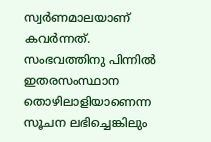സ്വര്‍ണമാലയാണ് കവര്‍ന്നത്. സംഭവത്തിനു പിന്നില്‍ ഇതരസംസ്ഥാന തൊഴിലാളിയാണെന്ന സൂചന ലഭിച്ചെങ്കിലും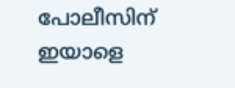പോലീസിന് ഇയാളെ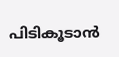പിടികൂടാന്‍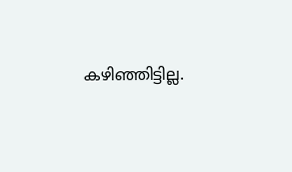കഴിഞ്ഞിട്ടില്ല.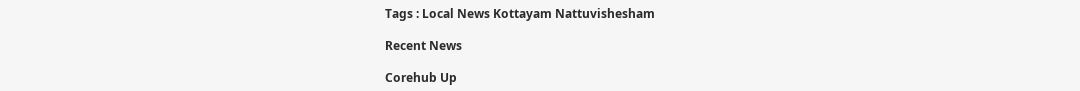Tags : Local News Kottayam Nattuvishesham

Recent News

Corehub Up